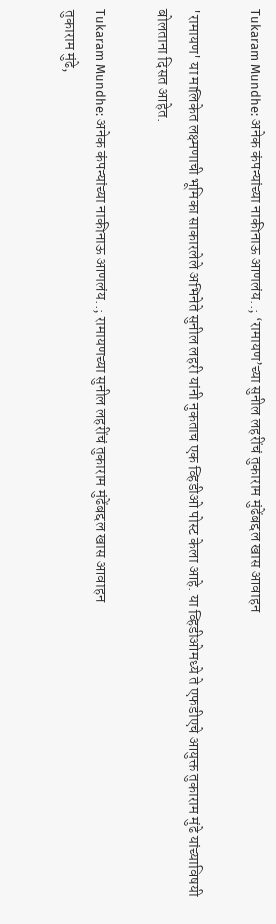Tukaram Mundhe: अनेक कंपन्यांच्या नाकीनाऊ आणलंय..; ‘रामायण’च्या सुनील लहरींचं तुकाराम मुंढेंबद्दल खास आवाहन

'रामायण' या मालिकेत लक्ष्मणाची भूमिका साकारलेले अभिनेते सुनील लहरी यांनी नुकताच एक व्हिडीओ पोस्ट केला आहे. या व्हिडीओमध्ये ते एफडीएचे आयुक्त तुकाराम मुंढे यांच्याविषयी बोलताना दिसत आहेत.

Tukaram Mundhe: अनेक कंपन्यांच्या नाकीनाऊ आणलंय..; रामायणच्या सुनील लहरींचं तुकाराम मुंढेंबद्दल खास आवाहन
तुकाराम मुंढे,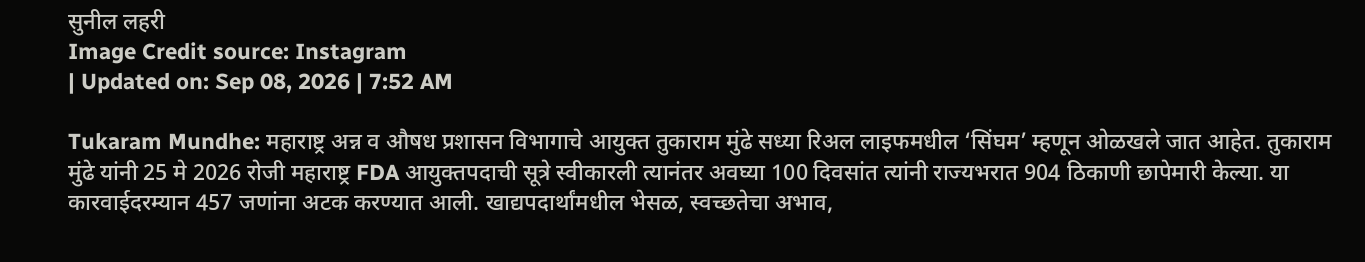सुनील लहरी
Image Credit source: Instagram
| Updated on: Sep 08, 2026 | 7:52 AM

Tukaram Mundhe: महाराष्ट्र अन्न व औषध प्रशासन विभागाचे आयुक्त तुकाराम मुंढे सध्या रिअल लाइफमधील ‘सिंघम’ म्हणून ओळखले जात आहेत. तुकाराम मुंढे यांनी 25 मे 2026 रोजी महाराष्ट्र FDA आयुक्तपदाची सूत्रे स्वीकारली त्यानंतर अवघ्या 100 दिवसांत त्यांनी राज्यभरात 904 ठिकाणी छापेमारी केल्या. या कारवाईदरम्यान 457 जणांना अटक करण्यात आली. खाद्यपदार्थांमधील भेसळ, स्वच्छतेचा अभाव,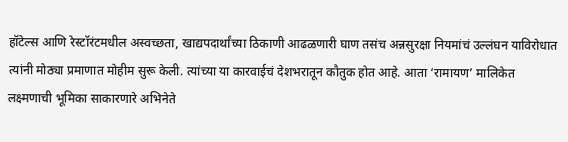हॉटेल्स आणि रेस्टॉरंटमधील अस्वच्छता, खाद्यपदार्थांच्या ठिकाणी आढळणारी घाण तसंच अन्नसुरक्षा नियमांचं उल्लंघन याविरोधात त्यांनी मोठ्या प्रमाणात मोहीम सुरू केली. त्यांच्या या कारवाईचं देशभरातून कौतुक होत आहे. आता ‘रामायण’ मालिकेत लक्ष्मणाची भूमिका साकारणारे अभिनेते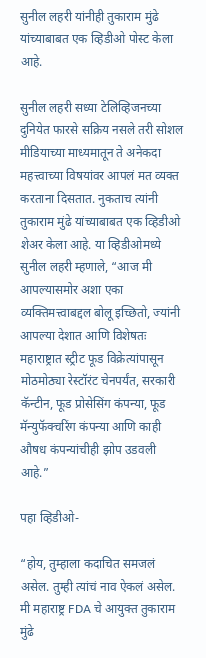सुनील लहरी यांनीही तुकाराम मुंढे यांच्याबाबत एक व्हिडीओ पोस्ट केला आहे.

सुनील लहरी सध्या टेलिव्हिजनच्या दुनियेत फारसे सक्रिय नसले तरी सोशल मीडियाच्या माध्यमातून ते अनेकदा महत्त्वाच्या विषयांवर आपलं मत व्यक्त करताना दिसतात. नुकताच त्यांनी तुकाराम मुंढे यांच्याबाबत एक व्हिडीओ शेअर केला आहे. या व्हिडीओमध्ये सुनील लहरी म्हणाले, “आज मी आपल्यासमोर अशा एका व्यक्तिमत्त्वाबद्दल बोलू इच्छितो, ज्यांनी आपल्या देशात आणि विशेषतः महाराष्ट्रात स्ट्रीट फूड विक्रेत्यांपासून मोठमोठ्या रेस्टॉरंट चेनपर्यंत, सरकारी कॅन्टीन, फूड प्रोसेसिंग कंपन्या, फूड मॅन्युफॅक्चरिंग कंपन्या आणि काही औषध कंपन्यांचीही झोप उडवली आहे.”

पहा व्हिडीओ-

“होय, तुम्हाला कदाचित समजलं असेल. तुम्ही त्यांचं नाव ऐकलं असेल. मी महाराष्ट्र FDA चे आयुक्त तुकाराम मुंढे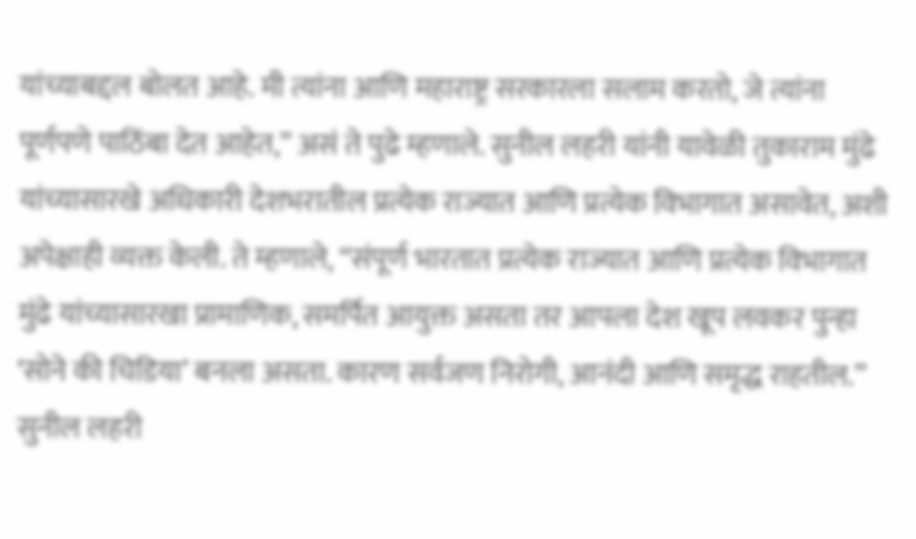यांच्याबद्दल बोलत आहे. मी त्यांना आणि महाराष्ट्र सरकारला सलाम करतो, जे त्यांना पूर्णपणे पाठिंबा देत आहेत,” असं ते पुढे म्हणाले. सुनील लहरी यांनी यावेळी तुकाराम मुंढे यांच्यासारखे अधिकारी देशभरातील प्रत्येक राज्यात आणि प्रत्येक विभागात असावेत, अशी अपेक्षाही व्यक्त केली. ते म्हणाले, “संपूर्ण भारतात प्रत्येक राज्यात आणि प्रत्येक विभागात मुंढे यांच्यासारखा प्रामाणिक, समर्पित आयुक्त असता तर आपला देश खूप लवकर पुन्हा ‘सोने की चिडिया’ बनला असता. कारण सर्वजण निरोगी, आनंदी आणि समृद्ध राहतील.” सुनील लहरी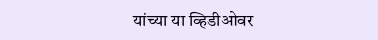यांच्या या व्हिडीओवर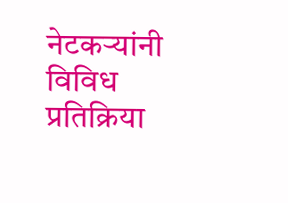नेटकऱ्यांनी विविध प्रतिक्रिया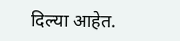दिल्या आहेत.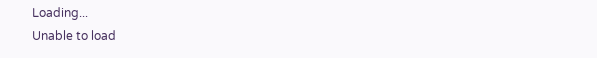Loading...
Unable to load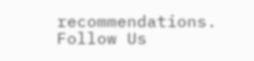recommendations.
Follow Us